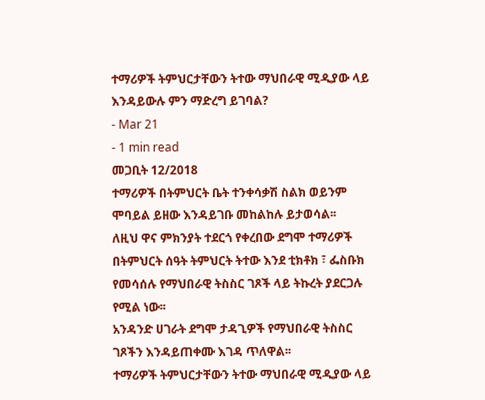ተማሪዎች ትምህርታቸውን ትተው ማህበራዊ ሚዲያው ላይ እንዳይውሉ ምን ማድረግ ይገባል?
- Mar 21
- 1 min read
መጋቢት 12/2018
ተማሪዎች በትምህርት ቤት ተንቀሳቃሽ ስልክ ወይንም ሞባይል ይዘው እንዳይገቡ መከልከሉ ይታወሳል፡፡
ለዚህ ዋና ምክንያት ተደርጎ የቀረበው ደግሞ ተማሪዎች በትምህርት ሰዓት ትምህርት ትተው እንደ ቲክቶክ ፣ ፌስቡክ የመሳሰሉ የማህበራዊ ትስስር ገጾች ላይ ትኩረት ያደርጋሉ የሚል ነው፡፡
አንዳንድ ሀገራት ደግሞ ታዳጊዎች የማህበራዊ ትስስር ገጾችን እንዳይጠቀሙ እገዳ ጥለዋል፡፡
ተማሪዎች ትምህርታቸውን ትተው ማህበራዊ ሚዲያው ላይ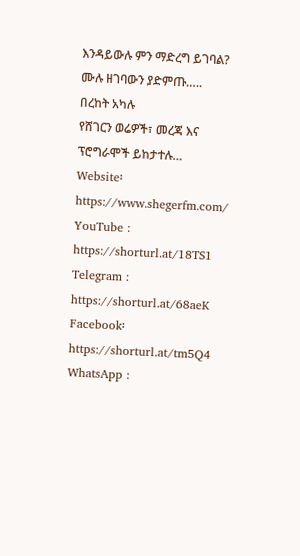እንዳይውሉ ምን ማድረግ ይገባል?
ሙሉ ዘገባውን ያድምጡ…..
በረከት አካሉ
የሸገርን ወሬዎች፣ መረጃ እና ፕሮግራሞች ይከታተሉ…
Website፡ https://www.shegerfm.com/
YouTube : https://shorturl.at/18TS1
Telegram : https://shorturl.at/68aeK
Facebook፡ https://shorturl.at/tm5Q4
WhatsApp :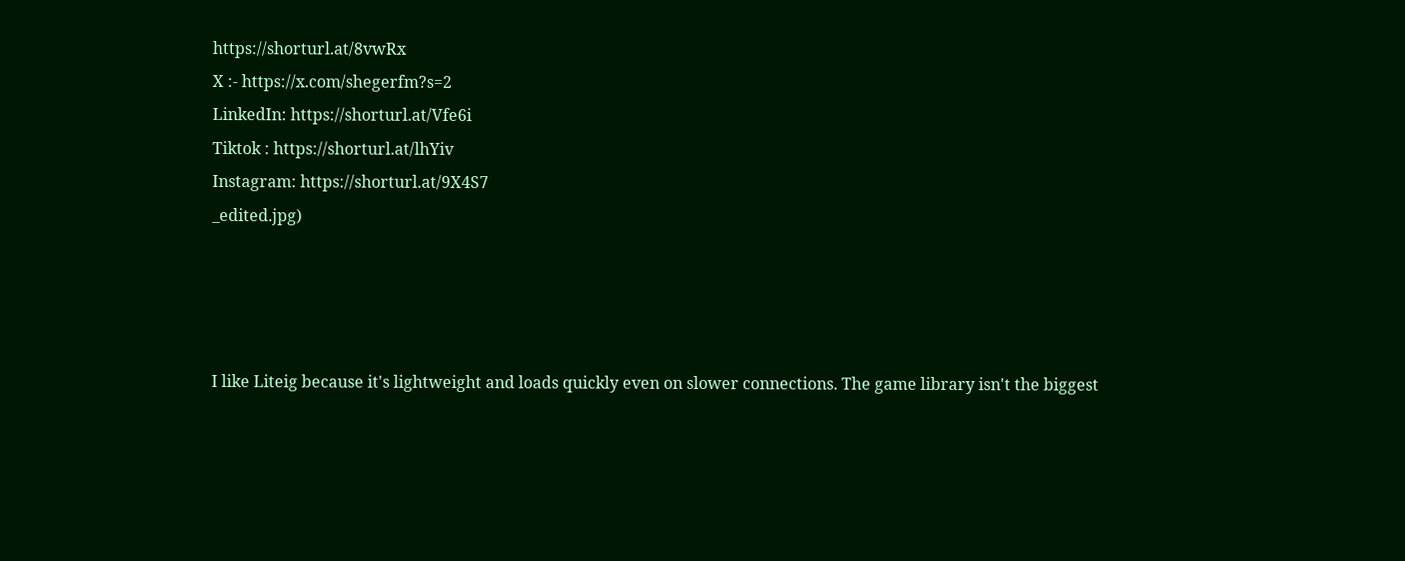https://shorturl.at/8vwRx
X :- https://x.com/shegerfm?s=2
LinkedIn: https://shorturl.at/Vfe6i
Tiktok : https://shorturl.at/lhYiv
Instagram: https://shorturl.at/9X4S7
_edited.jpg)




I like Liteig because it's lightweight and loads quickly even on slower connections. The game library isn't the biggest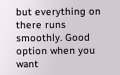but everything on there runs smoothly. Good option when you want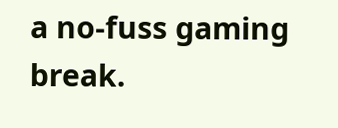a no-fuss gaming break.